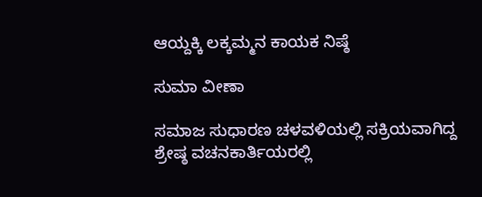ಆಯ್ದಕ್ಕಿ ಲಕ್ಕಮ್ಮನ ಕಾಯಕ ನಿಷ್ಠೆ

ಸುಮಾ ವೀಣಾ

ಸಮಾಜ ಸುಧಾರಣ ಚಳವಳಿಯಲ್ಲಿ ಸಕ್ರಿಯವಾಗಿದ್ದ ಶ್ರೇಷ್ಠ ವಚನಕಾರ್ತಿಯರಲ್ಲಿ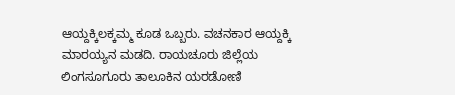ಆಯ್ದಕ್ಕಿಲಕ್ಕಮ್ಮ ಕೂಡ ಒಬ್ಬರು. ವಚನಕಾರ ಆಯ್ದಕ್ಕಿ ಮಾರಯ್ಯನ ಮಡದಿ. ರಾಯಚೂರು ಜಿಲ್ಲೆಯ ಲಿಂಗಸೂಗೂರು ತಾಲೂಕಿನ ಯರಡೋಣಿ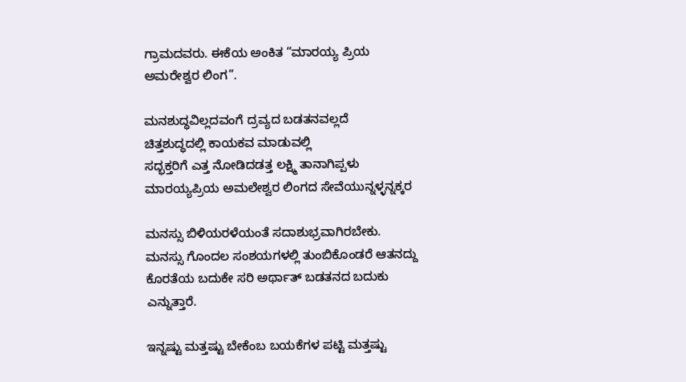ಗ್ರಾಮದವರು. ಈಕೆಯ ಅಂಕಿತ “ಮಾರಯ್ಯ ಪ್ರಿಯ ಅಮರೇಶ್ವರ ಲಿಂಗ”.

ಮನಶುದ್ಧವಿಲ್ಲದವಂಗೆ ದ್ರವ್ಯದ ಬಡತನವಲ್ಲದೆ
ಚಿತ್ತಶುದ್ಧದಲ್ಲಿ ಕಾಯಕವ ಮಾಡುವಲ್ಲಿ
ಸದ್ಭಕ್ತರಿಗೆ ಎತ್ತ ನೋಡಿದಡತ್ತ ಲಕ್ಷ್ಮಿ ತಾನಾಗಿಪ್ಪಳು
ಮಾರಯ್ಯಪ್ರಿಯ ಅಮಲೇಶ್ವರ ಲಿಂಗದ ಸೇವೆಯುನ್ನಳ್ಳನ್ನಕ್ಕರ

ಮನಸ್ಸು ಬಿಳಿಯರಳೆಯಂತೆ ಸದಾಶುಭ್ರವಾಗಿರಬೇಕು. ಮನಸ್ಸು ಗೊಂದಲ ಸಂಶಯಗಳಲ್ಲಿ ತುಂಬಿಕೊಂಡರೆ ಆತನದ್ದು ಕೊರತೆಯ ಬದುಕೇ ಸರಿ ಅರ್ಥಾತ್ ಬಡತನದ ಬದುಕು ಎನ್ನುತ್ತಾರೆ.

ಇನ್ನಷ್ಟು ಮತ್ತಷ್ಟು ಬೇಕೆಂಬ ಬಯಕೆಗಳ ಪಟ್ಟಿ ಮತ್ತಷ್ಟು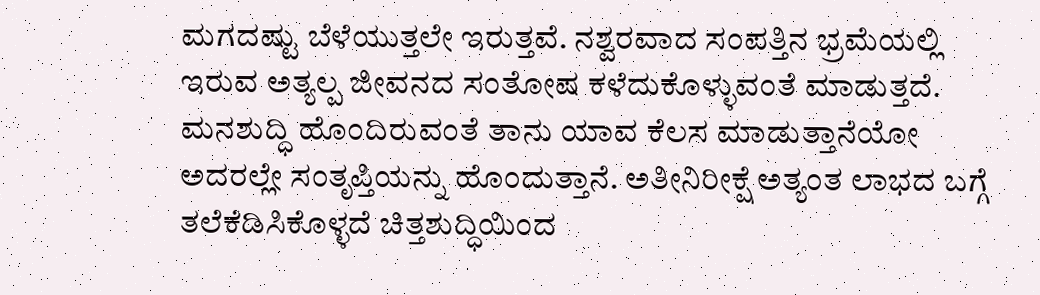ಮಗದಷ್ಟು ಬೆಳೆಯುತ್ತಲೇ ಇರುತ್ತವೆ. ನಶ್ವರವಾದ ಸಂಪತ್ತಿನ ಭ್ರಮೆಯಲ್ಲಿ ಇರುವ ಅತ್ಯಲ್ಪ ಜೀವನದ ಸಂತೋಷ ಕಳೆದುಕೊಳ್ಳುವಂತೆ ಮಾಡುತ್ತದೆ. ಮನಶುದ್ಧಿ ಹೊಂದಿರುವಂತೆ ತಾನು ಯಾವ ಕೆಲಸ ಮಾಡುತ್ತಾನೆಯೋ ಅದರಲ್ಲೇ ಸಂತೃಪ್ತಿಯನ್ನು ಹೊಂದುತ್ತಾನೆ. ಅತೀನಿರೀಕ್ಷೆ ಅತ್ಯಂತ ಲಾಭದ ಬಗ್ಗೆ ತಲೆಕೆಡಿಸಿಕೊಳ್ಳದೆ ಚಿತ್ತಶುದ್ಧಿಯಿಂದ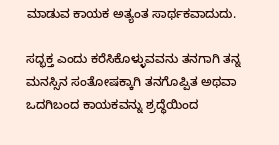ಮಾಡುವ ಕಾಯಕ ಅತ್ಯಂತ ಸಾರ್ಥಕವಾದುದು.

ಸದ್ಭಕ್ತ ಎಂದು ಕರೆಸಿಕೊಳ್ಳುವವನು ತನಗಾಗಿ ತನ್ನ ಮನಸ್ಸಿನ ಸಂತೋಷಕ್ಕಾಗಿ ತನಗೊಪ್ಪಿತ ಅಥವಾ ಒದಗಿಬಂದ ಕಾಯಕವನ್ನು ಶ್ರದ್ಧೆಯಿಂದ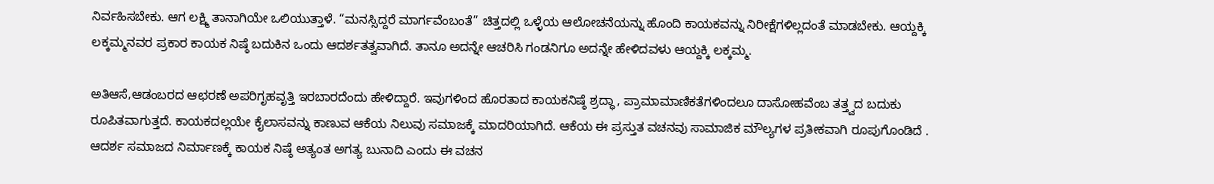ನಿರ್ವಹಿಸಬೇಕು. ಆಗ ಲಕ್ಷ್ಮಿ ತಾನಾಗಿಯೇ ಒಲಿಯುತ್ತಾಳೆ. “ಮನಸ್ಸಿದ್ದರೆ ಮಾರ್ಗವೆಂಬಂತೆ” ಚಿತ್ತದಲ್ಲಿ ಒಳ್ಳೆಯ ಆಲೋಚನೆಯನ್ನು ಹೊಂದಿ ಕಾಯಕವನ್ನು ನಿರೀಕ್ಷೆಗಳಿಲ್ಲದಂತೆ ಮಾಡಬೇಕು. ಆಯ್ದಕ್ಕಿ ಲಕ್ಕಮ್ಮನವರ ಪ್ರಕಾರ ಕಾಯಕ ನಿಷ್ಠೆ ಬದುಕಿನ ಒಂದು ಆದರ್ಶತತ್ವವಾಗಿದೆ. ತಾನೂ ಅದನ್ನೇ ಆಚರಿಸಿ ಗಂಡನಿಗೂ ಅದನ್ನೇ ಹೇಳಿದವಳು ಆಯ್ದಕ್ಕಿ ಲಕ್ಕಮ್ಮ.

ಅತಿಆಸೆ,ಆಡಂಬರದ ಆಛರಣೆ ಅಪರಿಗೃಹವೃತ್ತಿ ಇರಬಾರದೆಂದು ಹೇಳಿದ್ದಾರೆ. ಇವುಗಳಿಂದ ಹೊರತಾದ ಕಾಯಕನಿಷ್ಠೆ ಶ್ರದ್ಧಾ, ಪ್ರಾಮಾಮಾಣಿಕತೆಗಳಿಂದಲೂ ದಾಸೋಹವೆಂಬ ತತ್ತ್ವದ ಬದುಕು ರೂಪಿತವಾಗುತ್ತದೆ. ಕಾಯಕದಲ್ಲಯೇ ಕೈಲಾಸವನ್ನು ಕಾಣುವ ಆಕೆಯ ನಿಲುವು ಸಮಾಜಕ್ಕೆ ಮಾದರಿಯಾಗಿದೆ. ಆಕೆಯ ಈ ಪ್ರಸ್ತುತ ವಚನವು ಸಾಮಾಜಿಕ ಮೌಲ್ಯಗಳ ಪ್ರತೀಕವಾಗಿ ರೂಪುಗೊಂಡಿದೆ . ಆದರ್ಶ ಸಮಾಜದ ನಿರ್ಮಾಣಕ್ಕೆ ಕಾಯಕ ನಿಷ್ಠೆ ಅತ್ಯಂತ ಅಗತ್ಯ ಬುನಾದಿ ಎಂದು ಈ ವಚನ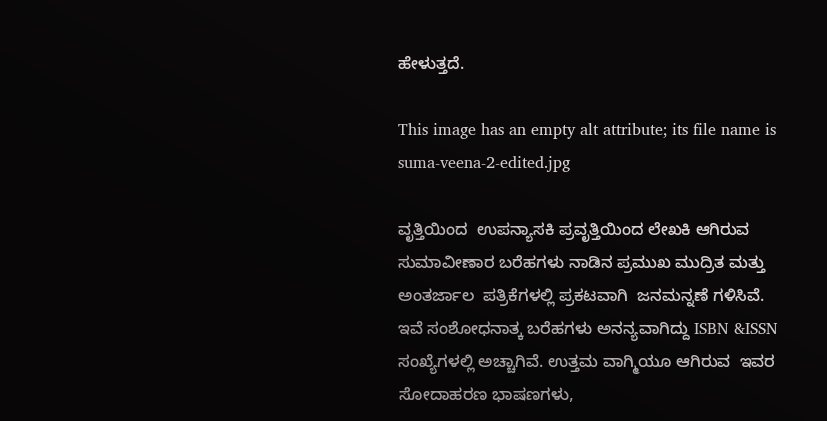ಹೇಳುತ್ತದೆ.

This image has an empty alt attribute; its file name is suma-veena-2-edited.jpg

ವೃತ್ತಿಯಿಂದ  ಉಪನ್ಯಾಸಕಿ ಪ್ರವೃತ್ತಿಯಿಂದ ಲೇಖಕಿ ಆಗಿರುವ ಸುಮಾವೀಣಾರ ಬರೆಹಗಳು ನಾಡಿನ ಪ್ರಮುಖ ಮುದ್ರಿತ ಮತ್ತು ಅಂತರ್ಜಾಲ  ಪತ್ರಿಕೆಗಳಲ್ಲಿ ಪ್ರಕಟವಾಗಿ  ಜನಮನ್ನಣೆ ಗಳಿಸಿವೆ. ಇವೆ ಸಂಶೋಧನಾತ್ಕ ಬರೆಹಗಳು ಅನನ್ಯವಾಗಿದ್ದು ISBN &ISSN ಸಂಖ್ಯೆಗಳಲ್ಲಿ ಅಚ್ಚಾಗಿವೆ. ಉತ್ತಮ ವಾಗ್ಮಿಯೂ ಆಗಿರುವ  ಇವರ ಸೋದಾಹರಣ ಭಾಷಣಗಳು,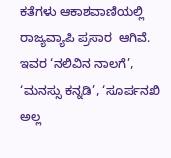ಕತೆಗಳು ಆಕಾಶವಾಣಿಯಲ್ಲಿ ರಾಜ್ಯವ್ಯಾಪಿ ಪ್ರಸಾರ  ಆಗಿವೆ.  ಇವರ ‘ನಲಿವಿನ ನಾಲಗೆ’, ‘ಮನಸ್ಸು ಕನ್ನಡಿ’, ‘ಸೂರ್ಪನಖಿ ಅಲ್ಲ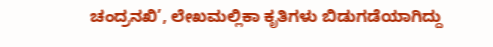ಚಂದ್ರನಖಿ’, ಲೇಖಮಲ್ಲಿಕಾ ಕೃತಿಗಳು ಬಿಡುಗಡೆಯಾಗಿದ್ದು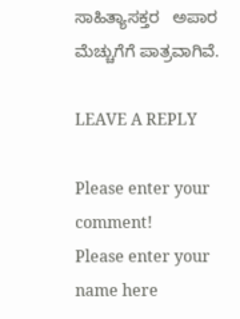ಸಾಹಿತ್ಯಾಸಕ್ತರ   ಅಪಾರ ಮೆಚ್ಚುಗೆಗೆ ಪಾತ್ರವಾಗಿವೆ.

LEAVE A REPLY

Please enter your comment!
Please enter your name here